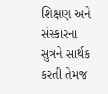શિક્ષણ અને સંસ્કારના સુત્રને સાર્થક કરતી તેમજ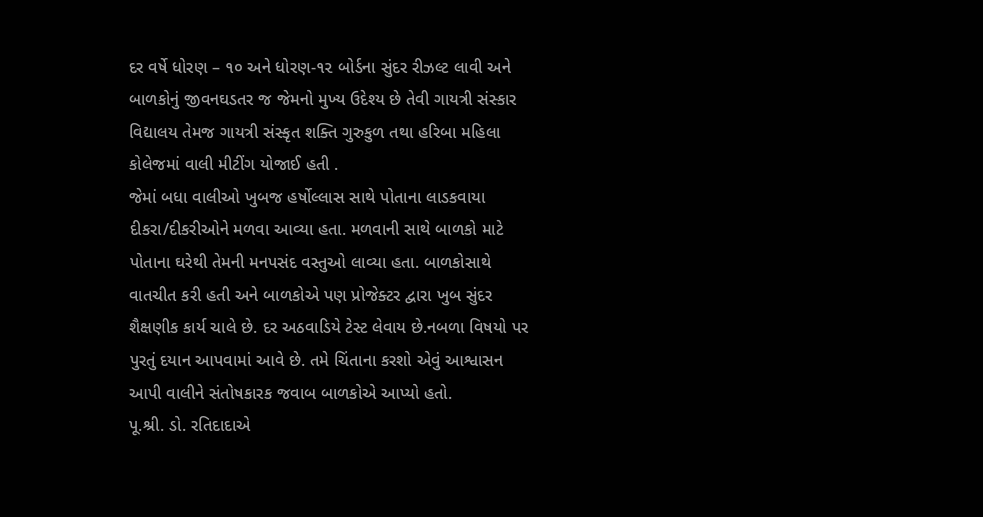દર વર્ષે ધોરણ – ૧૦ અને ધોરણ-૧૨ બોર્ડના સુંદર રીઝલ્ટ લાવી અને બાળકોનું જીવનઘડતર જ જેમનો મુખ્ય ઉદેશ્ય છે તેવી ગાયત્રી સંસ્કાર વિદ્યાલય તેમજ ગાયત્રી સંસ્કૃત શક્તિ ગુરુકુળ તથા હરિબા મહિલા કોલેજમાં વાલી મીટીંગ યોજાઈ હતી .
જેમાં બધા વાલીઓ ખુબજ હર્ષોલ્લાસ સાથે પોતાના લાડકવાયા દીકરા/દીકરીઓને મળવા આવ્યા હતા. મળવાની સાથે બાળકો માટે પોતાના ઘરેથી તેમની મનપસંદ વસ્તુઓ લાવ્યા હતા. બાળકોસાથે વાતચીત કરી હતી અને બાળકોએ પણ પ્રોજેક્ટર દ્વારા ખુબ સુંદર શૈક્ષણીક કાર્ય ચાલે છે. દર અઠવાડિયે ટેસ્ટ લેવાય છે.નબળા વિષયો પર પુરતું દયાન આપવામાં આવે છે. તમે ચિંતાના કરશો એવું આશ્વાસન આપી વાલીને સંતોષકારક જવાબ બાળકોએ આપ્યો હતો.
પૂ.શ્રી. ડો. રતિદાદાએ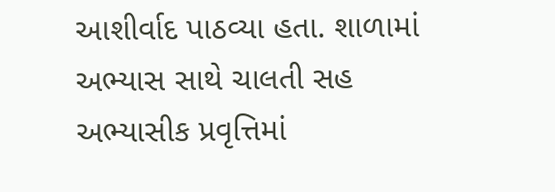આશીર્વાદ પાઠવ્યા હતા. શાળામાં અભ્યાસ સાથે ચાલતી સહ અભ્યાસીક પ્રવૃત્તિમાં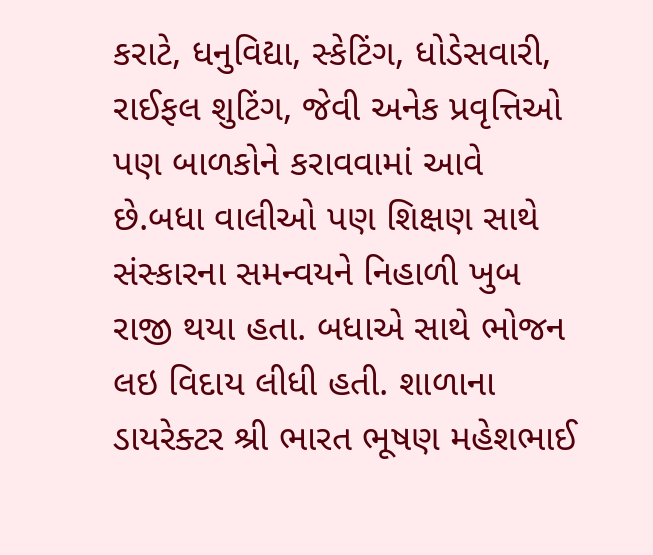કરાટે, ધનુવિદ્યા, સ્કેટિંગ, ધોડેસવારી, રાઈફલ શુટિંગ, જેવી અનેક પ્રવૃત્તિઓ પણ બાળકોને કરાવવામાં આવે છે.બધા વાલીઓ પણ શિક્ષણ સાથે સંસ્કારના સમન્વયને નિહાળી ખુબ રાજી થયા હતા. બધાએ સાથે ભોજન લઇ વિદાય લીધી હતી. શાળાના ડાયરેક્ટર શ્રી ભારત ભૂષણ મહેશભાઈ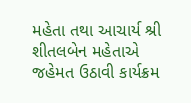મહેતા તથા આચાર્ય શ્રી શીતલબેન મહેતાએ જહેમત ઉઠાવી કાર્યક્રમ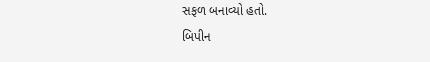સફળ બનાવ્યો હતો.
બિપીન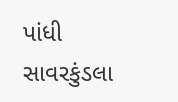પાંધી સાવરકુંડલા